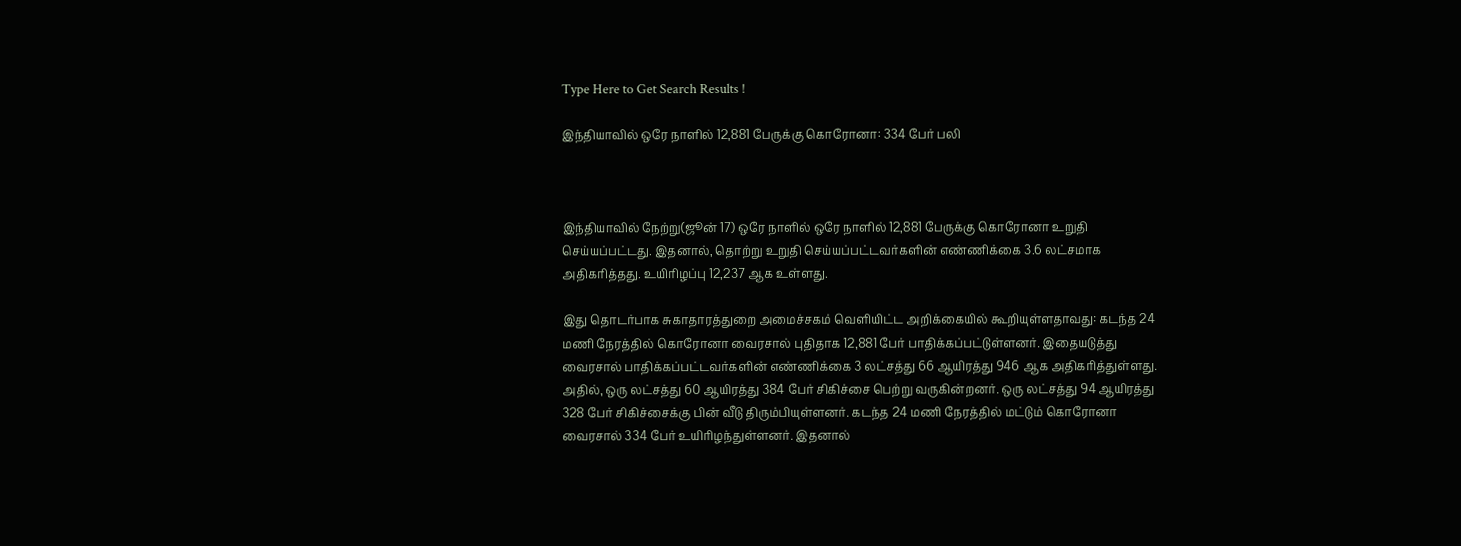Type Here to Get Search Results !

இந்தியாவில் ஒரே நாளில் 12,881 பேருக்கு கொரோனா: 334 பேர் பலி



இந்தியாவில் நேற்று(ஜூன் 17) ஒரே நாளில் ஒரே நாளில் 12,881 பேருக்கு கொரோனா உறுதி செய்யப்பட்டது. இதனால், தொற்று உறுதி செய்யப்பட்டவர்களின் எண்ணிக்கை 3.6 லட்சமாக அதிகரித்தது. உயிரிழப்பு 12,237 ஆக உள்ளது.

இது தொடர்பாக சுகாதாரத்துறை அமைச்சகம் வெளியிட்ட அறிக்கையில் கூறியுள்ளதாவது: கடந்த 24 மணி நேரத்தில் கொரோனா வைரசால் புதிதாக 12,881 பேர் பாதிக்கப்பட்டுள்ளனர். இதையடுத்து வைரசால் பாதிக்கப்பட்டவர்களின் எண்ணிக்கை 3 லட்சத்து 66 ஆயிரத்து 946 ஆக அதிகரித்துள்ளது. அதில், ஒரு லட்சத்து 60 ஆயிரத்து 384 பேர் சிகிச்சை பெற்று வருகின்றனர். ஒரு லட்சத்து 94 ஆயிரத்து 328 பேர் சிகிச்சைக்கு பின் வீடு திரும்பியுள்ளனர். கடந்த 24 மணி நேரத்தில் மட்டும் கொரோனா வைரசால் 334 பேர் உயிரிழந்துள்ளனர். இதனால்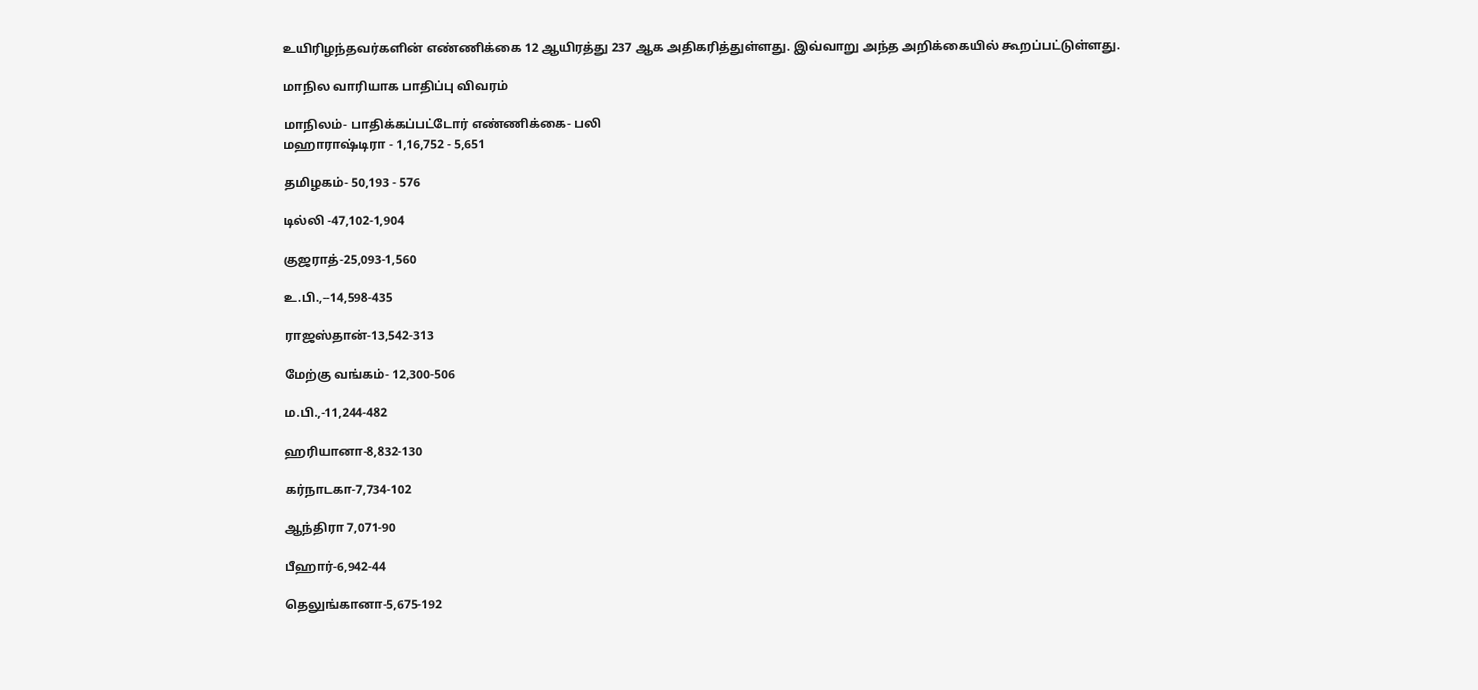உயிரிழந்தவர்களின் எண்ணிக்கை 12 ஆயிரத்து 237 ஆக அதிகரித்துள்ளது. இவ்வாறு அந்த அறிக்கையில் கூறப்பட்டுள்ளது.

மாநில வாரியாக பாதிப்பு விவரம்

மாநிலம்- பாதிக்கப்பட்டோர் எண்ணிக்கை- பலி
மஹாராஷ்டிரா - 1,16,752 - 5,651

தமிழகம்- 50,193 - 576

டில்லி -47,102-1,904

குஜராத்-25,093-1,560

உ.பி.,--14,598-435

ராஜஸ்தான்-13,542-313

மேற்கு வங்கம்- 12,300-506

ம.பி.,-11,244-482

ஹரியானா-8,832-130

கர்நாடகா-7,734-102

ஆந்திரா 7,071-90

பீஹார்-6,942-44

தெலுங்கானா-5,675-192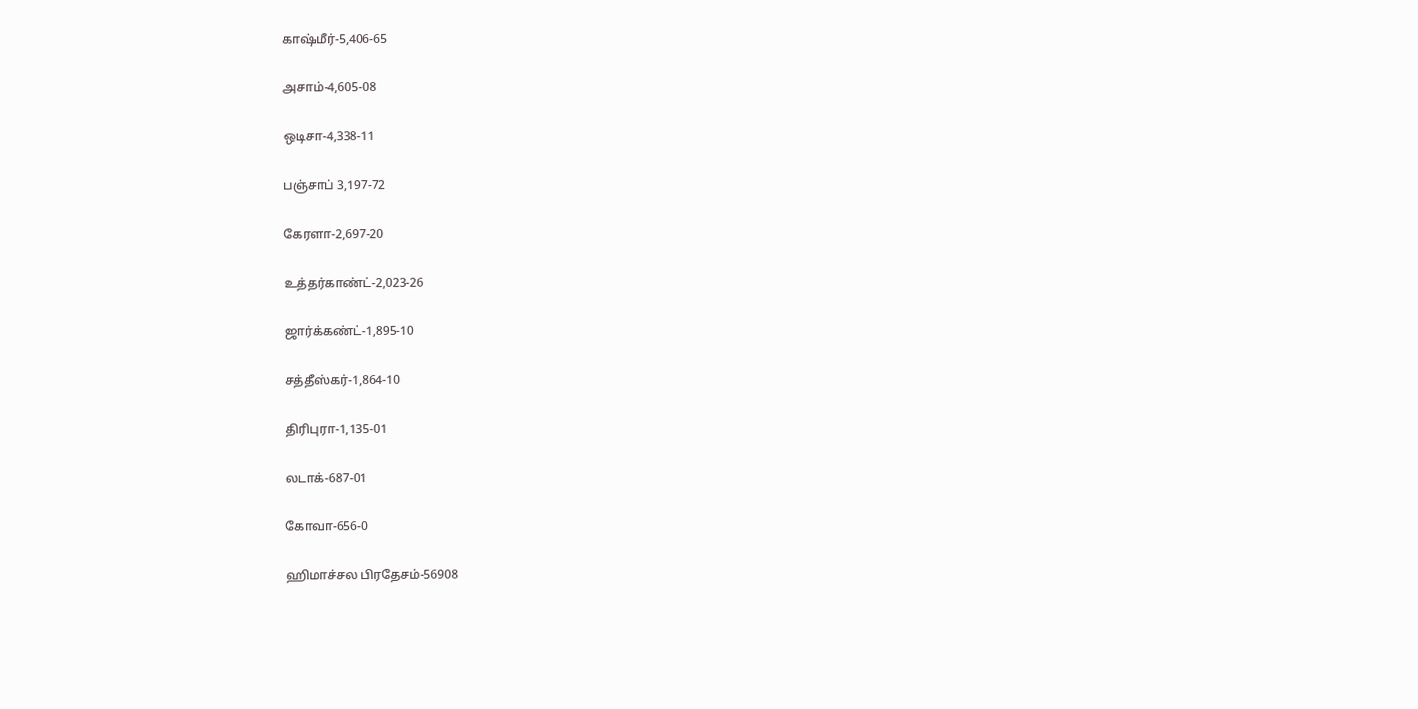காஷ்மீர்-5,406-65

அசாம்-4,605-08

ஒடிசா-4,338-11

பஞ்சாப் 3,197-72

கேரளா-2,697-20

உத்தர்காண்ட்-2,023-26

ஜார்க்கண்ட்-1,895-10

சத்தீஸ்கர்-1,864-10

திரிபுரா-1,135-01

லடாக்-687-01

கோவா-656-0

ஹிமாச்சல பிரதேசம்-56908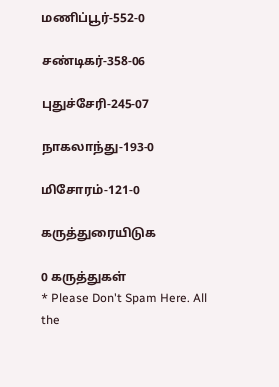மணிப்பூர்-552-0

சண்டிகர்-358-06

புதுச்சேரி-245-07

நாகலாந்து-193-0

மிசோரம்-121-0

கருத்துரையிடுக

0 கருத்துகள்
* Please Don't Spam Here. All the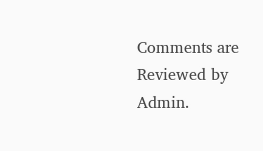Comments are Reviewed by Admin.